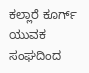ಕಲ್ಲಾರೆ ಕೂರ್ಗ್ ಯುವಕ ಸಂಘದಿಂದ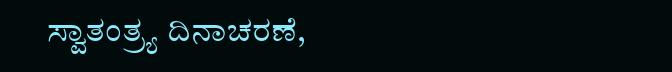ಸ್ವಾತಂತ್ರ್ಯ ದಿನಾಚರಣೆ,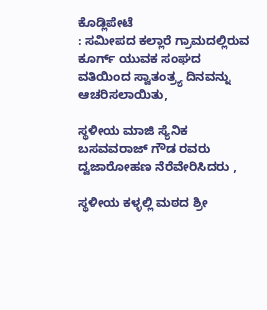ಕೊಡ್ಲಿಪೇಟೆ
: ಸಮೀಪದ ಕಲ್ಲಾರೆ ಗ್ರಾಮದಲ್ಲಿರುವ ಕೂರ್ಗ್ ಯುವಕ ಸಂಘದ ವತಿಯಿಂದ ಸ್ವಾತಂತ್ರ್ಯ ದಿನವನ್ನು ಆಚರಿಸಲಾಯಿತು,

ಸ್ಥಳೀಯ ಮಾಜಿ ಸ್ಯೆನಿಕ ಬಸವವರಾಜ್ ಗೌಡ ರವರು ದ್ವಜಾರೋಹಣ ನೆರೆವೇರಿಸಿದರು ,

ಸ್ಥಳೀಯ ಕಳ್ಳಲ್ಲಿ ಮಠದ ಶ್ರೀ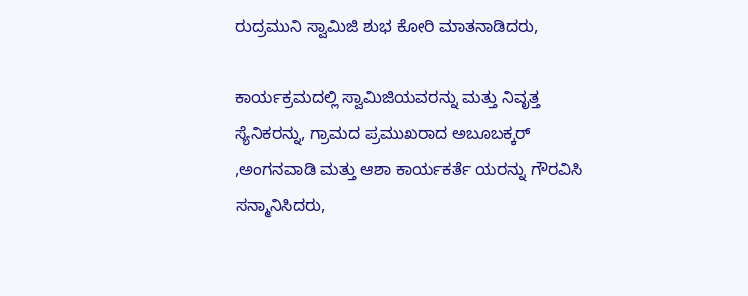ರುದ್ರಮುನಿ ಸ್ವಾಮಿಜಿ ಶುಭ ಕೋರಿ ಮಾತನಾಡಿದರು,

ಕಾರ್ಯಕ್ರಮದಲ್ಲಿ ಸ್ವಾಮಿಜಿಯವರನ್ನು ಮತ್ತು ನಿವೃತ್ತ ಸ್ಯೆನಿಕರನ್ನು, ಗ್ರಾಮದ ಪ್ರಮುಖರಾದ ಅಬೂಬಕ್ಕರ್ ,ಅಂಗನವಾಡಿ ಮತ್ತು ಆಶಾ ಕಾರ್ಯಕರ್ತೆ ಯರನ್ನು ಗೌರವಿಸಿ ಸನ್ಮಾನಿಸಿದರು,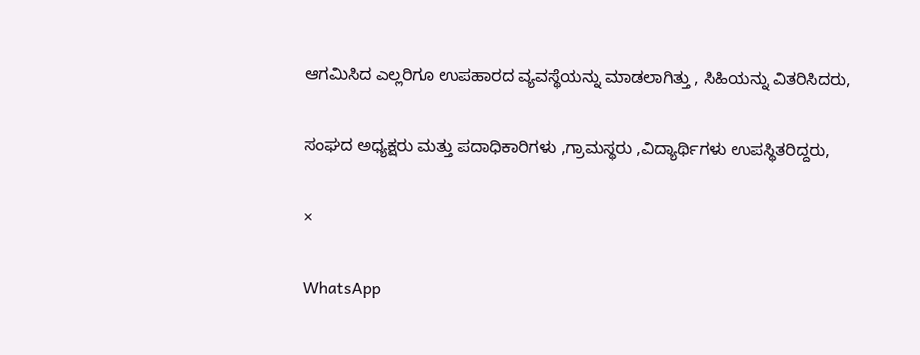ಆಗಮಿಸಿದ ಎಲ್ಲರಿಗೂ ಉಪಹಾರದ ವ್ಯವಸ್ಥೆಯನ್ನು ಮಾಡಲಾಗಿತ್ತು , ಸಿಹಿಯನ್ನು ವಿತರಿಸಿದರು,

ಸಂಘದ ಅಧ್ಯಕ್ಷರು ಮತ್ತು ಪದಾಧಿಕಾರಿಗಳು ,ಗ್ರಾಮಸ್ಥರು ,ವಿದ್ಯಾರ್ಥಿಗಳು ಉಪಸ್ಥಿತರಿದ್ದರು,

×

WhatsApp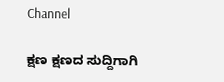Channel

ಕ್ಷಣ ಕ್ಷಣದ ಸುದ್ದಿಗಾಗಿ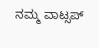ನಮ್ಮ ವಾಟ್ಸಪ್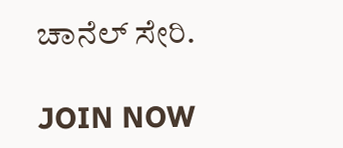ಚಾನೆಲ್ ಸೇರಿ.

JOIN NOW